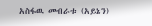አስፋዉ መብራቱ (አይኔን)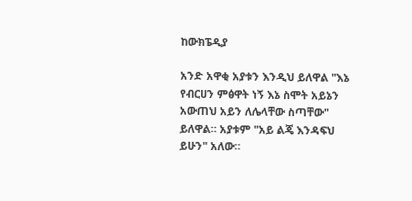ከውክፔዲያ

አንድ አዋቂ አያቱን እንዲህ ይለዋል "እኔ የብርሀን ምፅዋት ነኝ እኔ ስሞት አይኔን አውጠህ አይን ለሌላቸው ስጣቸው" ይለዋል። አያቱም "አይ ልጄ እንዳፍህ ይሁን" አለው።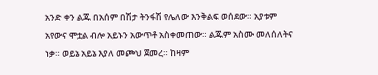አንድ ቀን ልጁ በአሰም በሽታ ትንፋሽ የሌለው እንቅልፍ ወሰደው። አያቱም አየውና ሞቷል ብሎ አይኑን አውጥቶ አስቀመጠው። ልጁም አስሙ መለሰለትና ነቃ። ወይኔ አይኔ እያለ መጮህ ጀመረ። ከዛም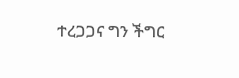ተረጋጋና ግን ችግር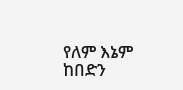የለም እኔም ከበድን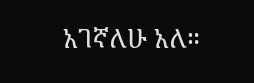አገኛለሁ አለ።